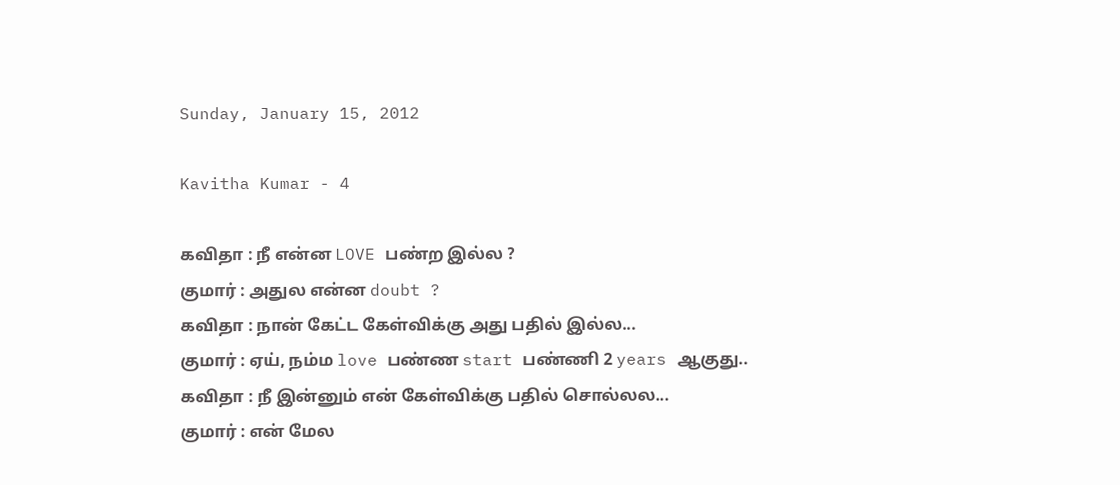Sunday, January 15, 2012

Kavitha Kumar - 4

கவிதா : நீ என்ன LOVE பண்ற இல்ல ?
குமார் : அதுல என்ன doubt ?
கவிதா : நான் கேட்ட கேள்விக்கு அது பதில் இல்ல...
குமார் : ஏய், நம்ம love பண்ண start பண்ணி 2 years ஆகுது..
கவிதா : நீ இன்னும் என் கேள்விக்கு பதில் சொல்லல...
குமார் : என் மேல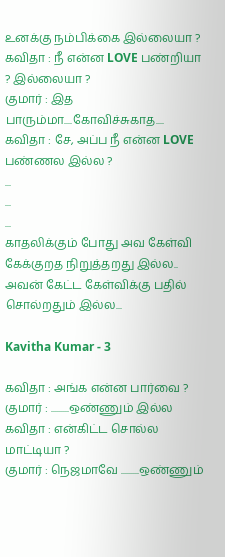உனக்கு நம்பிக்கை இல்லையா ?
கவிதா : நீ என்ன LOVE பண்றியா ? இல்லையா ?
குமார் : இத பாரும்மா....கோவிச்சுகாத....
கவிதா : சே, அப்ப நீ என்ன LOVE பண்ணல இல்ல ?
...
...
...
காதலிக்கும் போது அவ கேள்வி கேக்குறத நிறுத்தறது இல்ல..
அவன் கேட்ட கேள்விக்கு பதில் சொல்றதும் இல்ல...

Kavitha Kumar - 3

கவிதா : அங்க என்ன பார்வை ?
குமார் : .........ஒண்ணும் இல்ல
கவிதா : என்கிட்ட சொல்ல மாட்டியா ?
குமார் : நெஜமாவே .........ஒண்ணும்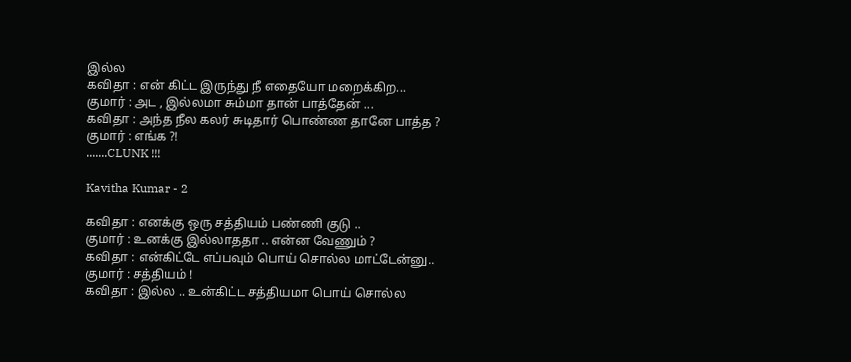இல்ல
கவிதா : என் கிட்ட இருந்து நீ எதையோ மறைக்கிற...
குமார் : அட , இல்லமா சும்மா தான் பாத்தேன் ...
கவிதா : அந்த நீல கலர் சுடிதார் பொண்ண தானே பாத்த ?
குமார் : எங்க ?!
.......CLUNK !!!

Kavitha Kumar - 2

கவிதா : எனக்கு ஒரு சத்தியம் பண்ணி குடு ..
குமார் : உனக்கு இல்லாததா .. என்ன வேணும் ?
கவிதா : என்கிட்டே எப்பவும் பொய் சொல்ல மாட்டேன்னு..
குமார் : சத்தியம் !
கவிதா : இல்ல .. உன்கிட்ட சத்தியமா பொய் சொல்ல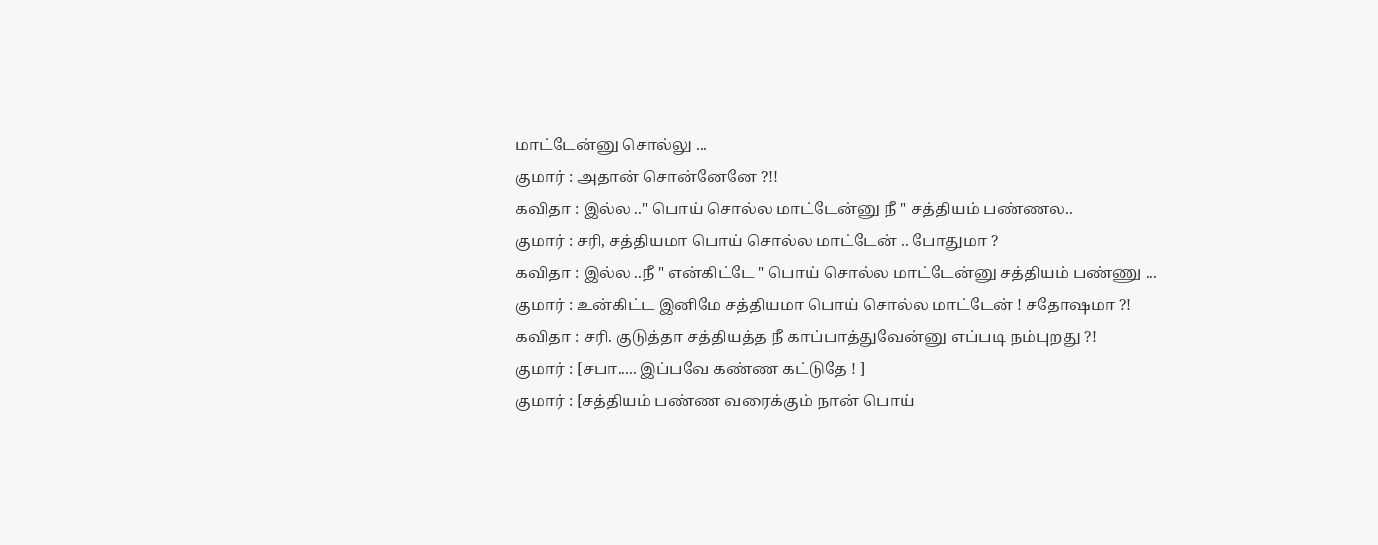மாட்டேன்னு சொல்லு ...
குமார் : அதான் சொன்னேனே ?!!
கவிதா : இல்ல .." பொய் சொல்ல மாட்டேன்னு நீ " சத்தியம் பண்ணல..
குமார் : சரி, சத்தியமா பொய் சொல்ல மாட்டேன் .. போதுமா ?
கவிதா : இல்ல ..நீ " என்கிட்டே " பொய் சொல்ல மாட்டேன்னு சத்தியம் பண்ணு ...
குமார் : உன்கிட்ட இனிமே சத்தியமா பொய் சொல்ல மாட்டேன் ! சதோஷமா ?!
கவிதா : சரி. குடுத்தா சத்தியத்த நீ காப்பாத்துவேன்னு எப்படி நம்புறது ?!
குமார் : [சபா..... இப்பவே கண்ண கட்டுதே ! ]
குமார் : [சத்தியம் பண்ண வரைக்கும் நான் பொய்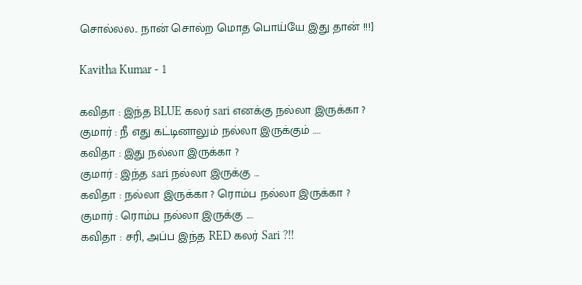சொல்லல.. நான் சொல்ற மொத பொய்யே இது தான் !!!]

Kavitha Kumar - 1

கவிதா : இந்த BLUE கலர் sari எனக்கு நல்லா இருக்கா ?
குமார் : நீ எது கட்டினாலும் நல்லா இருக்கும் ....
கவிதா : இது நல்லா இருக்கா ?
குமார் : இந்த sari நல்லா இருக்கு ...
கவிதா : நல்லா இருக்கா ? ரொம்ப நல்லா இருக்கா ?
குமார் : ரொம்ப நல்லா இருக்கு ....
கவிதா : சரி, அப்ப இந்த RED கலர் Sari ?!!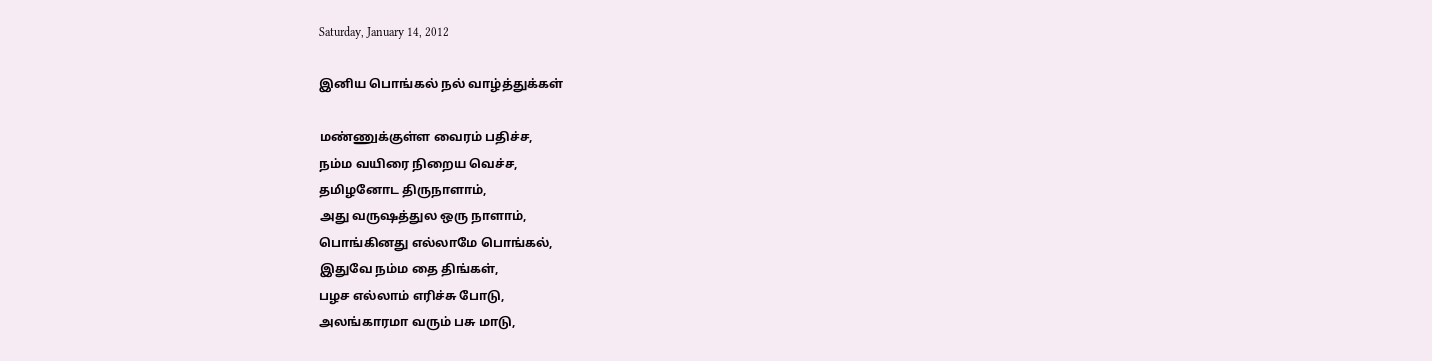Saturday, January 14, 2012

இனிய பொங்கல் நல் வாழ்த்துக்கள்

மண்ணுக்குள்ள வைரம் பதிச்ச,
நம்ம வயிரை நிறைய வெச்ச,
தமிழனோட திருநாளாம்,
அது வருஷத்துல ஒரு நாளாம்,
பொங்கினது எல்லாமே பொங்கல்,
இதுவே நம்ம தை திங்கள்,
பழச எல்லாம் எரிச்சு போடு,
அலங்காரமா வரும் பசு மாடு,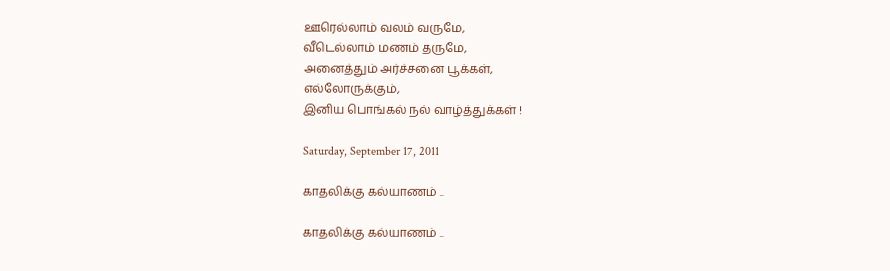ஊரெல்லாம் வலம் வருமே,
வீடெல்லாம் மணம் தருமே,
அனைத்தும் அர்ச்சனை பூக்கள்,
எல்லோருக்கும்,
இனிய பொங்கல் நல் வாழ்த்துக்கள் !

Saturday, September 17, 2011

காதலிக்கு கல்யாணம் ..

காதலிக்கு கல்யாணம் ..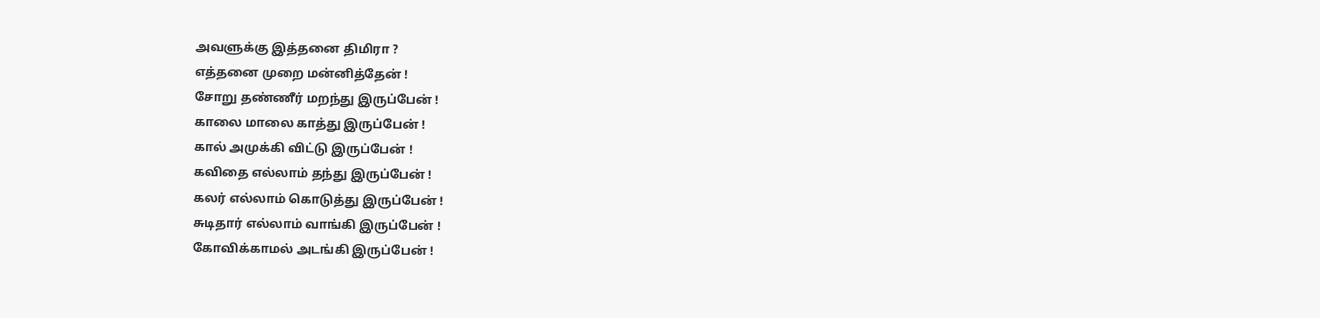அவளுக்கு இத்தனை திமிரா ?
எத்தனை முறை மன்னித்தேன் !
சோறு தண்ணீர் மறந்து இருப்பேன் !
காலை மாலை காத்து இருப்பேன் !
கால் அமுக்கி விட்டு இருப்பேன் !
கவிதை எல்லாம் தந்து இருப்பேன் !
கலர் எல்லாம் கொடுத்து இருப்பேன் !
சுடிதார் எல்லாம் வாங்கி இருப்பேன் !
கோவிக்காமல் அடங்கி இருப்பேன் !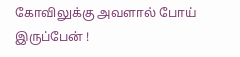கோவிலுக்கு அவளால் போய் இருப்பேன் !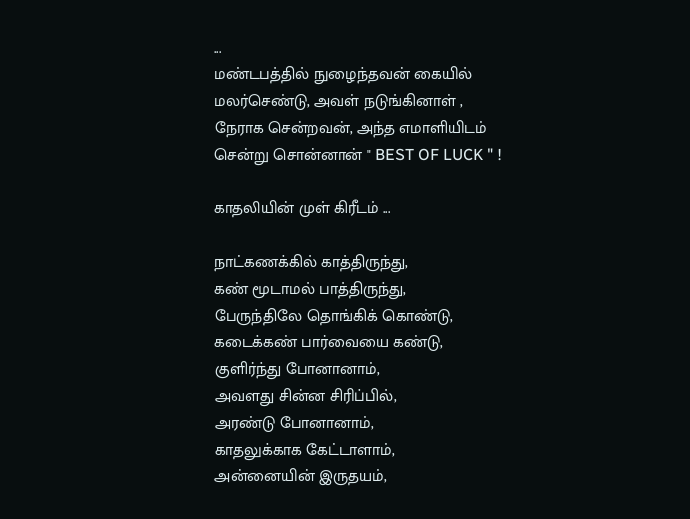...
மண்டபத்தில் நுழைந்தவன் கையில்
மலர்செண்டு, அவள் நடுங்கினாள் ,
நேராக சென்றவன், அந்த எமாளியிடம்
சென்று சொன்னான் " BEST OF LUCK " !

காதலியின் முள் கிரீடம் ...

நாட்கணக்கில் காத்திருந்து,
கண் மூடாமல் பாத்திருந்து,
பேருந்திலே தொங்கிக் கொண்டு,
கடைக்கண் பார்வையை கண்டு,
குளிர்ந்து போனானாம்,
அவளது சின்ன சிரிப்பில்,
அரண்டு போனானாம்,
காதலுக்காக கேட்டாளாம்,
அன்னையின் இருதயம்,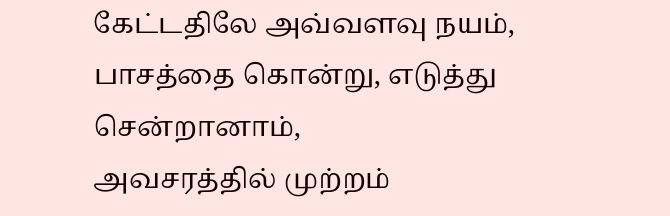கேட்டதிலே அவ்வளவு நயம்,
பாசத்தை கொன்று, எடுத்து
சென்றானாம்,
அவசரத்தில் முற்றம்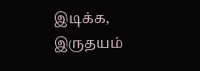இடிக்க,
இருதயம்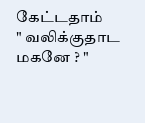கேட்டதாம்
" வலிக்குதாட மகனே ? "